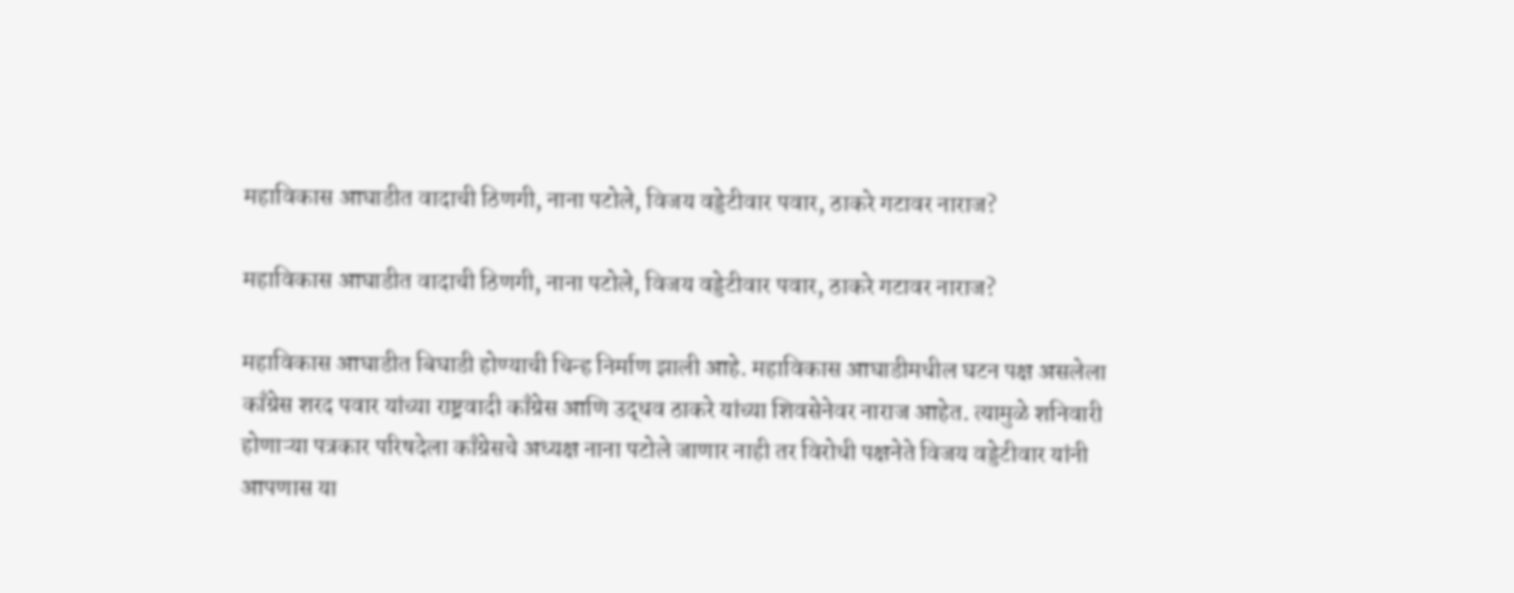महाविकास आघाडीत वादाची ठिणगी, नाना पटोले, विजय वड्डेटीवार पवार, ठाकरे गटावर नाराज?

महाविकास आघाडीत वादाची ठिणगी, नाना पटोले, विजय वड्डेटीवार पवार, ठाकरे गटावर नाराज?

महाविकास आघाडीत बिघाडी होण्याची चिन्ह निर्माण झाली आहे. महाविकास आघाडीमधील घटन पक्ष असलेला काँग्रेस शरद पवार यांच्या राष्ट्रवादी काँग्रेस आणि उद्धव ठाकरे यांच्या शिवसेनेवर नाराज आहेत. त्यामुळे शनिवारी होणाऱ्या पत्रकार परिषदेला काँग्रेसचे अध्यक्ष नाना पटोले जाणार नाही तर विरोधी पक्षनेते विजय वड्डेटीवार यांनी आपणास या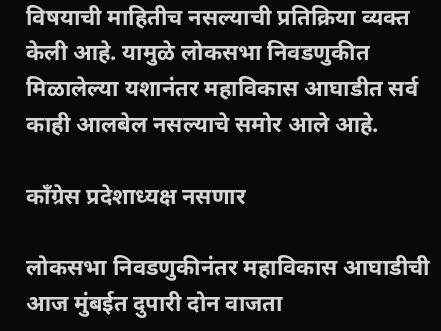विषयाची माहितीच नसल्याची प्रतिक्रिया व्यक्त केली आहे. यामुळे लोकसभा निवडणुकीत मिळालेल्या यशानंतर महाविकास आघाडीत सर्व काही आलबेल नसल्याचे समोर आले आहे.

काँग्रेस प्रदेशाध्यक्ष नसणार

लोकसभा निवडणुकीनंतर महाविकास आघाडीची आज मुंबईत दुपारी दोन वाजता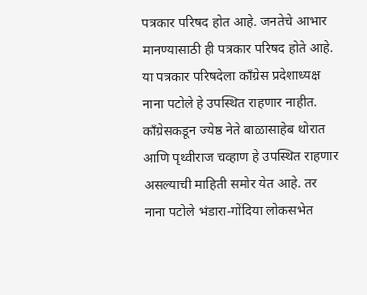पत्रकार परिषद होत आहे. जनतेचे आभार मानण्यासाठी ही पत्रकार परिषद होते आहे. या पत्रकार परिषदेला काँग्रेस प्रदेशाध्यक्ष नाना पटोले हे उपस्थित राहणार नाहीत. काँग्रेसकडून ज्येष्ठ नेते बाळासाहेब थोरात आणि पृथ्वीराज चव्हाण हे उपस्थित राहणार असल्याची माहिती समोर येत आहे. तर नाना पटोले भंडारा-गोंदिया लोकसभेत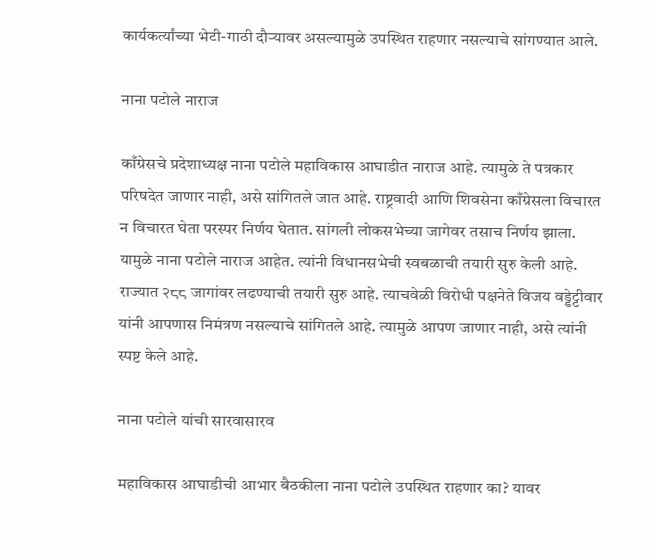कार्यकर्त्यांच्या भेटी-गाठी दौऱ्यावर असल्यामुळे उपस्थित राहणार नसल्याचे सांगण्यात आले.

नाना पटोले नाराज

काँग्रेसचे प्रदेशाध्यक्ष नाना पटोले महाविकास आघाडीत नाराज आहे. त्यामुळे ते पत्रकार परिषदेत जाणार नाही, असे सांगितले जात आहे. राष्ट्रवादी आणि शिवसेना काँग्रेसला विचारत न विचारत घेता परस्पर निर्णय घेतात. सांगली लोकसभेच्या जागेवर तसाच निर्णय झाला. यामुळे नाना पटोले नाराज आहेत. त्यांनी विधानसभेची स्वबळाची तयारी सुरु केली आहे. राज्यात २८८ जागांवर लढण्याची तयारी सुरु आहे. त्याचवेळी विरोधी पक्षनेते विजय वड्डेट्टीवार यांनी आपणास निमंत्रण नसल्याचे सांगितले आहे. त्यामुळे आपण जाणार नाही, असे त्यांनी स्पष्ट केले आहे.

नाना पटोले यांची सारवासारव

महाविकास आघाडीची आभार बैठकीला नाना पटोले उपस्थित राहणार का? यावर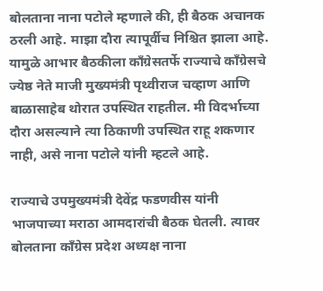बोलताना नाना पटोले म्हणाले की, ही बैठक अचानक ठरली आहे. माझा दौरा त्यापूर्वीच निश्चित झाला आहे. यामुळे आभार बैठकीला काँग्रेसतर्फे राज्याचे काँग्रेसचे ज्येष्ठ नेते माजी मुख्यमंत्री पृथ्वीराज चव्हाण आणि बाळासाहेब थोरात उपस्थित राहतील. मी विदर्भाच्या दौरा असल्याने त्या ठिकाणी उपस्थित राहू शकणार नाही, असे नाना पटोले यांनी म्हटले आहे.

राज्याचे उपमुख्यमंत्री देवेंद्र फडणवीस यांनी भाजपाच्या मराठा आमदारांची बैठक घेतली. त्यावर बोलताना काँग्रेस प्रदेश अध्यक्ष नाना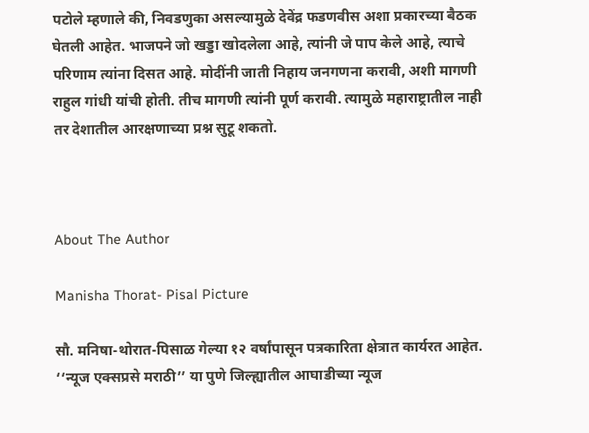पटोले म्हणाले की, निवडणुका असल्यामुळे देवेंद्र फडणवीस अशा प्रकारच्या बैठक घेतली आहेत. भाजपने जो खड्डा खोदलेला आहे, त्यांनी जे पाप केले आहे, त्याचे परिणाम त्यांना दिसत आहे. मोदींनी जाती निहाय जनगणना करावी, अशी मागणी राहुल गांधी यांची होती. तीच मागणी त्यांनी पूर्ण करावी. त्यामुळे महाराष्ट्रातील नाही तर देशातील आरक्षणाच्या प्रश्न सुटू शकतो.



About The Author

Manisha Thorat- Pisal Picture

सौ. मनिषा-थोरात-पिसाळ गेल्या १२ वर्षांपासून पत्रकारिता क्षेत्रात कार्यरत आहेत. ‘‘न्यूज एक्सप्रसे मराठी’’ या पुणे जिल्ह्यातील आघाडीच्या न्यूज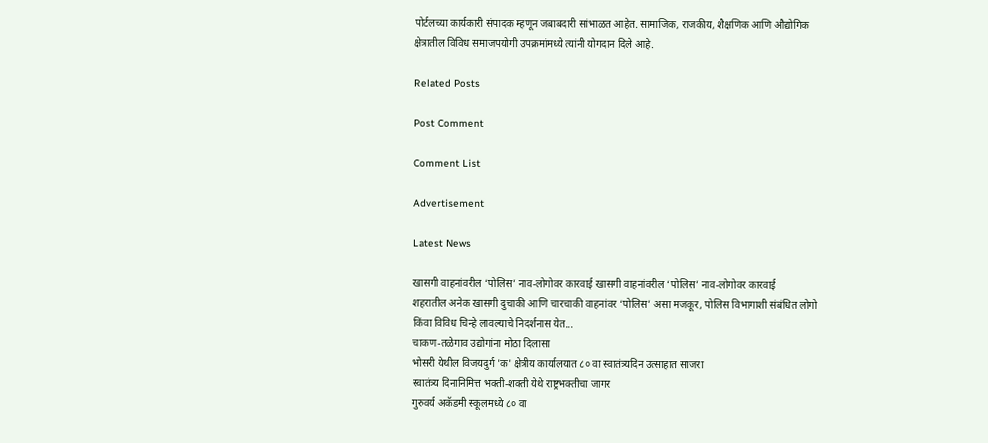पोर्टलच्या कार्यकारी संपादक म्हणून जबाबदारी सांभाळत आहेत. सामाजिक, राजकीय, शैक्षणिक आणि औद्योगिक क्षेत्रातील विविध समाजपयोगी उपक्रमांमध्ये त्यांनी योगदान दिले आहे.

Related Posts

Post Comment

Comment List

Advertisement

Latest News

खासगी वाहनांवरील ‘पोलिस’ नाव-लोगोवर कारवाई खासगी वाहनांवरील ‘पोलिस’ नाव-लोगोवर कारवाई
शहरातील अनेक खासगी दुचाकी आणि चारचाकी वाहनांवर ‘पोलिस’ असा मजकूर, पोलिस विभागाशी संबंधित लोगो किंवा विविध चिन्हे लावल्याचे निदर्शनास येत...
चाकण-तळेगाव उद्योगांना मोठा दिलासा
भोसरी येथील विजयदुर्ग 'क' क्षेत्रीय कार्यालयात ८० वा स्वातंत्र्यदिन उत्साहात साजरा
स्वातंत्र्य दिनानिमित्त भक्ती-शक्ती येथे राष्ट्रभक्तीचा जागर
गुरुवर्य अकॅडमी स्कूलमध्ये ८० वा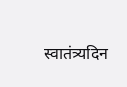स्वातंत्र्यदिन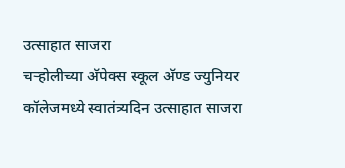उत्साहात साजरा
चऱ्होलीच्या अ‍ॅपेक्स स्कूल अ‍ॅण्ड ज्युनियर कॉलेजमध्ये स्वातंत्र्यदिन उत्साहात साजरा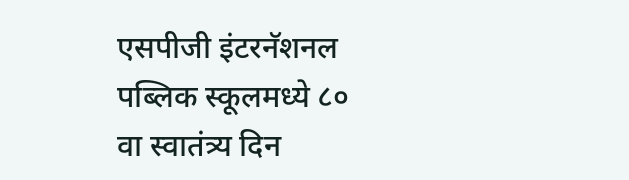एसपीजी इंटरनॅशनल पब्लिक स्कूलमध्ये ८० वा स्वातंत्र्य दिन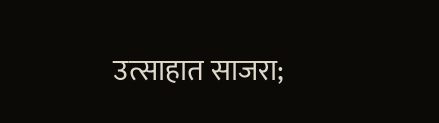उत्साहात साजरा;